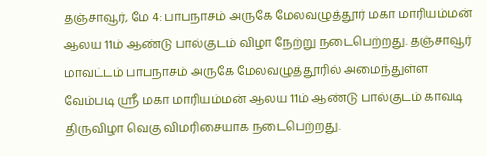தஞ்சாவூர், மே 4: பாபநாசம் அருகே மேலவழுத்தூர் மகா மாரியம்மன் ஆலய 11ம் ஆண்டு பால்குடம் விழா நேற்று நடைபெற்றது. தஞ்சாவூர் மாவட்டம் பாபநாசம் அருகே மேலவழுத்தூரில் அமைந்துள்ள வேம்படி ஸ்ரீ மகா மாரியம்மன் ஆலய 11ம் ஆண்டு பால்குடம் காவடி திருவிழா வெகு விமரிசையாக நடைபெற்றது.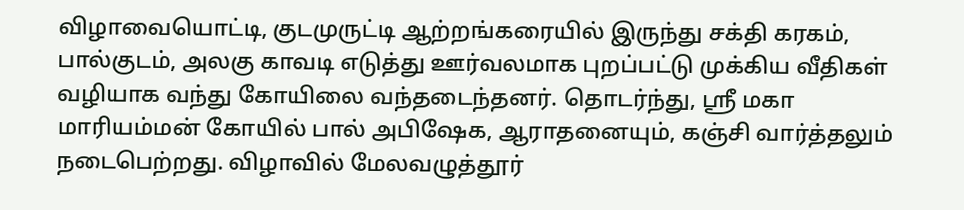விழாவையொட்டி, குடமுருட்டி ஆற்றங்கரையில் இருந்து சக்தி கரகம், பால்குடம், அலகு காவடி எடுத்து ஊர்வலமாக புறப்பட்டு முக்கிய வீதிகள் வழியாக வந்து கோயிலை வந்தடைந்தனர். தொடர்ந்து, ஸ்ரீ மகா மாரியம்மன் கோயில் பால் அபிஷேக, ஆராதனையும், கஞ்சி வார்த்தலும் நடைபெற்றது. விழாவில் மேலவழுத்தூர்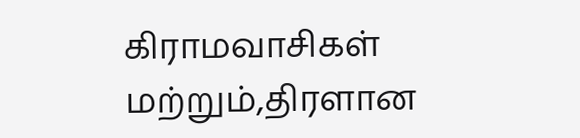கிராமவாசிகள் மற்றும்,திரளான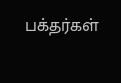பக்தர்கள்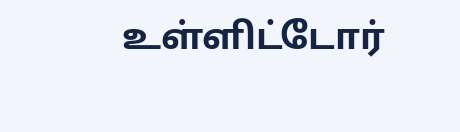உள்ளிட்டோர்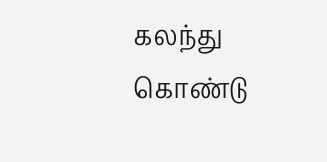கலந்து கொண்டு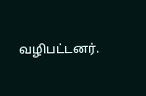வழிபட்டனர்.